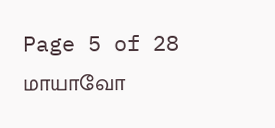Page 5 of 28
மாயாவோ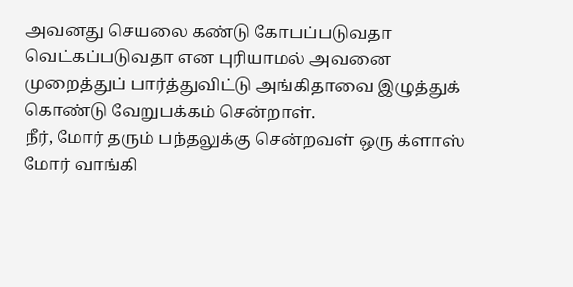அவனது செயலை கண்டு கோபப்படுவதா வெட்கப்படுவதா என புரியாமல் அவனை முறைத்துப் பார்த்துவிட்டு அங்கிதாவை இழுத்துக் கொண்டு வேறுபக்கம் சென்றாள்.
நீர், மோர் தரும் பந்தலுக்கு சென்றவள் ஒரு க்ளாஸ் மோர் வாங்கி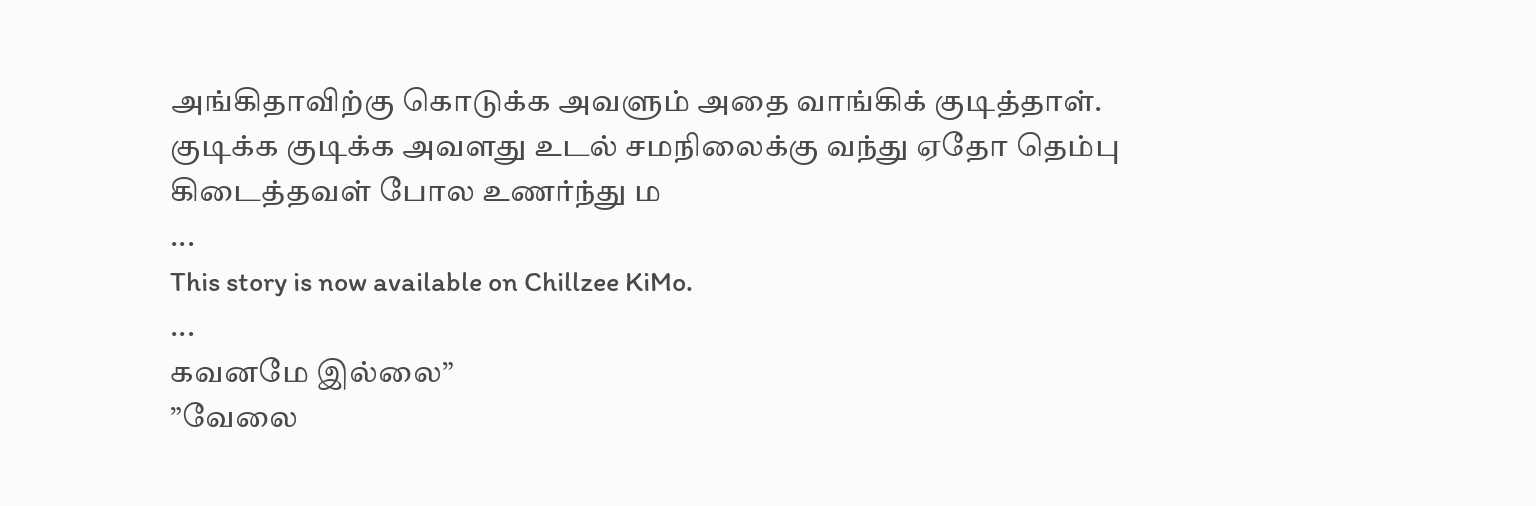அங்கிதாவிற்கு கொடுக்க அவளும் அதை வாங்கிக் குடித்தாள்.
குடிக்க குடிக்க அவளது உடல் சமநிலைக்கு வந்து ஏதோ தெம்பு கிடைத்தவள் போல உணர்ந்து ம
...
This story is now available on Chillzee KiMo.
...
கவனமே இல்லை”
”வேலை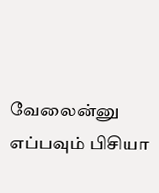வேலைன்னு எப்பவும் பிசியா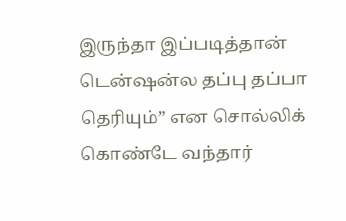இருந்தா இப்படித்தான் டென்ஷன்ல தப்பு தப்பா தெரியும்” என சொல்லிக் கொண்டே வந்தார்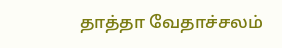தாத்தா வேதாச்சலம்